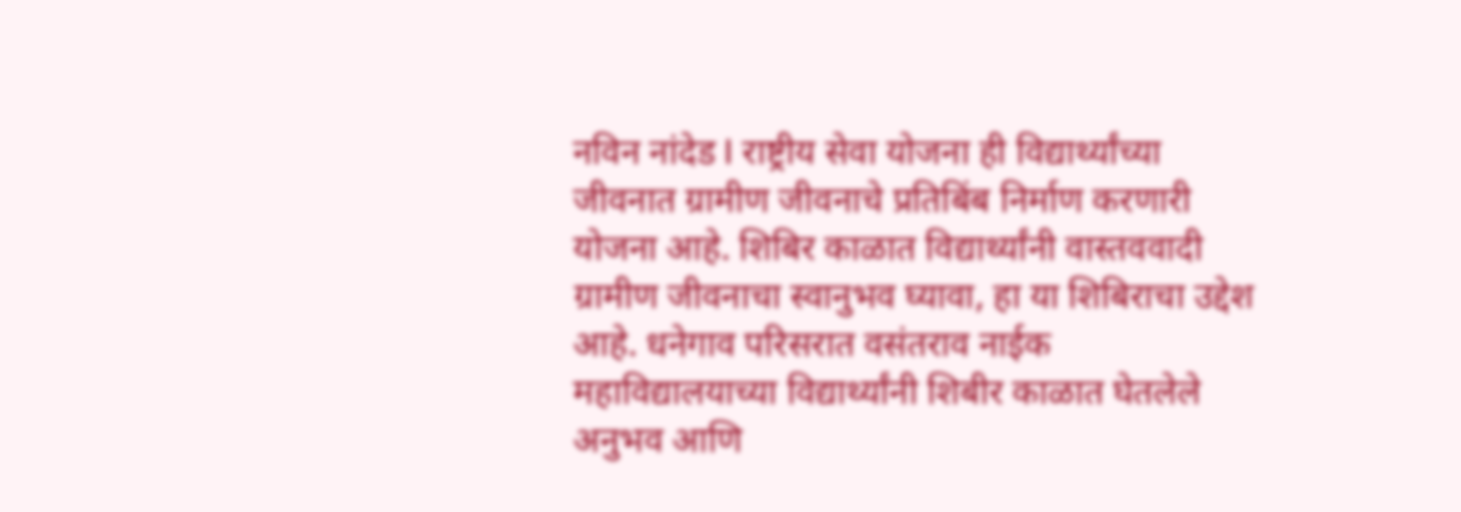नविन नांदेड l राष्ट्रीय सेवा योजना ही विद्यार्थ्यांच्या जीवनात ग्रामीण जीवनाचे प्रतिबिंब निर्माण करणारी योजना आहे. शिबिर काळात विद्यार्थ्यांनी वास्तववादी ग्रामीण जीवनाचा स्वानुभव घ्यावा, हा या शिबिराचा उद्देश आहे. धनेगाव परिसरात वसंतराव नाईक महाविद्यालयाच्या विद्यार्थ्यांनी शिबीर काळात घेतलेले अनुभव आणि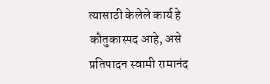त्यासाठी केलेले कार्य हे कौतुकास्पद आहे, असे प्रतिपादन स्वामी रामानंद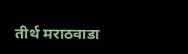तीर्थ मराठवाडा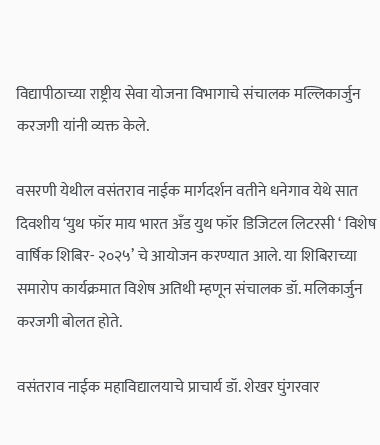विद्यापीठाच्या राष्ट्रीय सेवा योजना विभागाचे संचालक मल्लिकार्जुन करजगी यांनी व्यक्त केले.

वसरणी येथील वसंतराव नाईक मार्गदर्शन वतीने धनेगाव येथे सात दिवशीय ‘युथ फॉर माय भारत अँड युथ फॉर डिजिटल लिटरसी ‘ विशेष वार्षिक शिबिर- २०२५’ चे आयोजन करण्यात आले. या शिबिराच्या समारोप कार्यक्रमात विशेष अतिथी म्हणून संचालक डॉ. मलिकार्जुन करजगी बोलत होते.

वसंतराव नाईक महाविद्यालयाचे प्राचार्य डॉ. शेखर घुंगरवार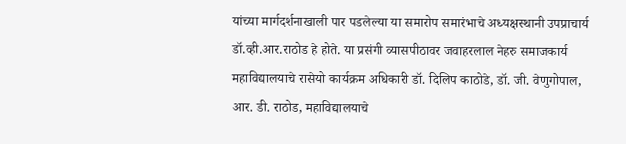यांच्या मार्गदर्शनाखाली पार पडलेल्या या समारोप समारंभाचे अध्यक्षस्थानी उपप्राचार्य डॉ.व्ही.आर.राठोड हे होते. या प्रसंगी व्यासपीठावर जवाहरलाल नेहरु समाजकार्य महाविद्यालयाचे रासेयो कार्यक्रम अधिकारी डॉ. दिलिप काठोडे, डॉ. जी. वेणुगोपाल, आर. डी. राठोड, महाविद्यालयाचे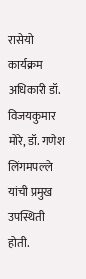रासेयो कार्यक्रम अधिकारी डॉ. विजयकुमार मोरे, डॉ. गणेश लिंगमपल्ले यांची प्रमुख उपस्थिती होती.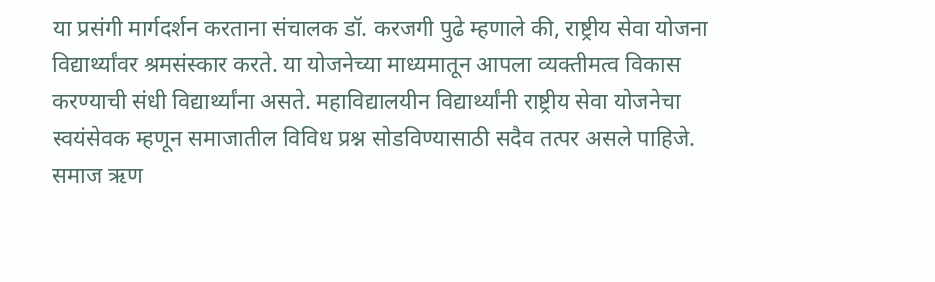या प्रसंगी मार्गदर्शन करताना संचालक डॉ. करजगी पुढे म्हणाले की, राष्ट्रीय सेवा योजना विद्यार्थ्यांवर श्रमसंस्कार करते. या योजनेच्या माध्यमातून आपला व्यक्तीमत्व विकास करण्याची संधी विद्यार्थ्यांना असते. महाविद्यालयीन विद्यार्थ्यांनी राष्ट्रीय सेवा योजनेचा स्वयंसेवक म्हणून समाजातील विविध प्रश्न सोडविण्यासाठी सदैव तत्पर असले पाहिजे. समाज ऋण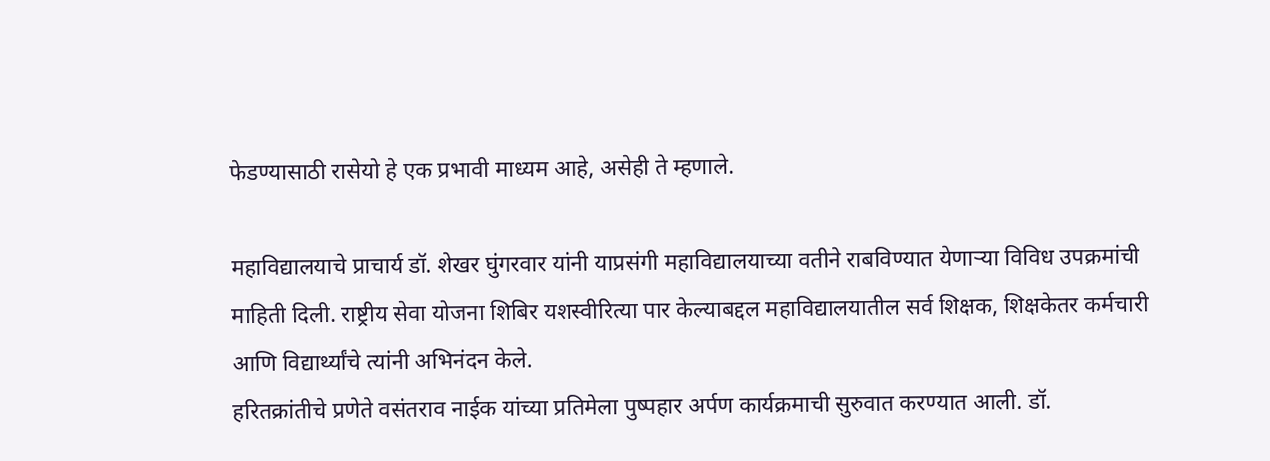फेडण्यासाठी रासेयो हे एक प्रभावी माध्यम आहे, असेही ते म्हणाले.

महाविद्यालयाचे प्राचार्य डॉ. शेखर घुंगरवार यांनी याप्रसंगी महाविद्यालयाच्या वतीने राबविण्यात येणाऱ्या विविध उपक्रमांची माहिती दिली. राष्ट्रीय सेवा योजना शिबिर यशस्वीरित्या पार केल्याबद्दल महाविद्यालयातील सर्व शिक्षक, शिक्षकेतर कर्मचारी आणि विद्यार्थ्यांचे त्यांनी अभिनंदन केले.
हरितक्रांतीचे प्रणेते वसंतराव नाईक यांच्या प्रतिमेला पुष्पहार अर्पण कार्यक्रमाची सुरुवात करण्यात आली. डॉ.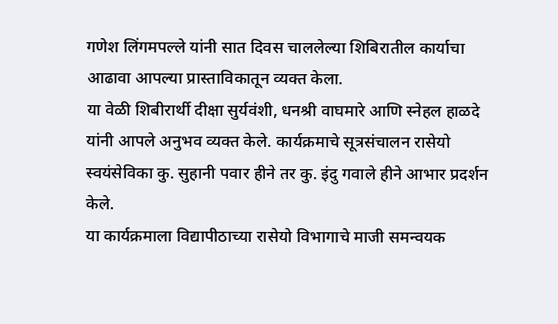गणेश लिंगमपल्ले यांनी सात दिवस चाललेल्या शिबिरातील कार्याचा आढावा आपल्या प्रास्ताविकातून व्यक्त केला.
या वेळी शिबीरार्थी दीक्षा सुर्यवंशी, धनश्री वाघमारे आणि स्नेहल हाळदे यांनी आपले अनुभव व्यक्त केले. कार्यक्रमाचे सूत्रसंचालन रासेयो स्वयंसेविका कु. सुहानी पवार हीने तर कु. इंदु गवाले हीने आभार प्रदर्शन केले.
या कार्यक्रमाला विद्यापीठाच्या रासेयो विभागाचे माजी समन्वयक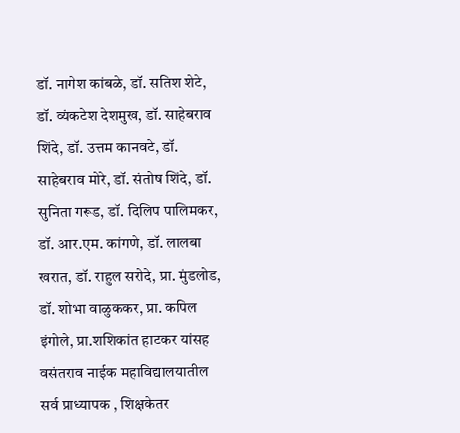डॉ. नागेश कांबळे, डॉ. सतिश शेटे, डॉ. व्यंकटेश देशमुख, डॉ. साहेबराव शिंदे, डॉ. उत्तम कानवटे, डॉ. साहेबराव मोरे, डॉ. संतोष शिंदे, डॉ. सुनिता गरूड, डॉ. दिलिप पालिमकर, डॉ. आर.एम. कांगणे, डॉ. लालबा खरात, डॉ. राहुल सरोदे, प्रा. मुंडलोड, डॉ. शोभा वाळुककर, प्रा. कपिल इंगोले, प्रा.शशिकांत हाटकर यांसह वसंतराव नाईक महाविद्यालयातील सर्व प्राध्यापक , शिक्षकेतर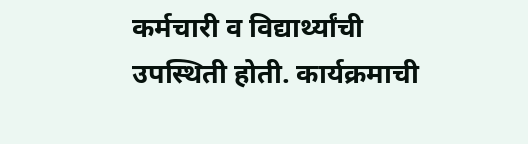कर्मचारी व विद्यार्थ्यांची उपस्थिती होती. कार्यक्रमाची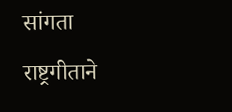सांगता राष्ट्रगीताने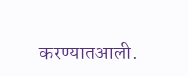करण्यातआली.